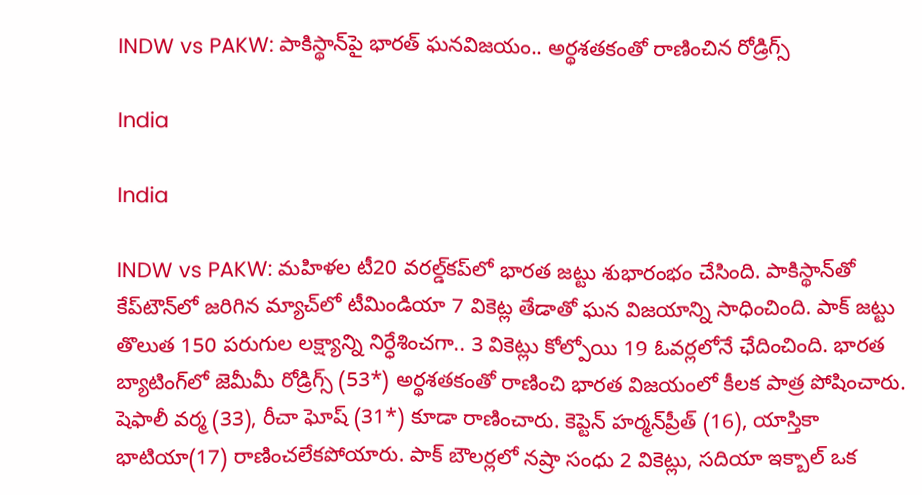INDW vs PAKW: పాకిస్థాన్‌పై భారత్ ఘనవిజయం.. అర్థశతకంతో రాణించిన రోడ్రిగ్స్

India

India

INDW vs PAKW: మహిళల టీ20 వరల్డ్‌కప్‌లో భారత జట్టు శుభారంభం చేసింది. పాకిస్థాన్‌తో కేప్‌టౌన్‌లో జరిగిన మ్యాచ్‌లో టీమిండియా 7 వికెట్ల తేడాతో ఘన విజయాన్ని సాధించింది. పాక్ జట్టు తొలుత 150 పరుగుల లక్ష్యాన్ని నిర్ధేశించగా.. 3 వికెట్లు కోల్పోయి 19 ఓవర్లలోనే ఛేదించింది. భారత బ్యాటింగ్‌లో జెమీమీ రోడ్రిగ్స్‌ (53*) అర్థశతకంతో రాణించి భారత విజయంలో కీలక పాత్ర పోషించారు. షెఫాలీ వర్మ (33), రీచా ఘోష్‌ (31*) కూడా రాణించారు. కెప్టెన్‌ హర్మన్‌ప్రీత్‌ (16), యాస్తికా భాటియా(17) రాణించలేకపోయారు. పాక్‌ బౌలర్లలో నష్రా సంధు 2 వికెట్లు, సదియా ఇక్బాల్‌ ఒక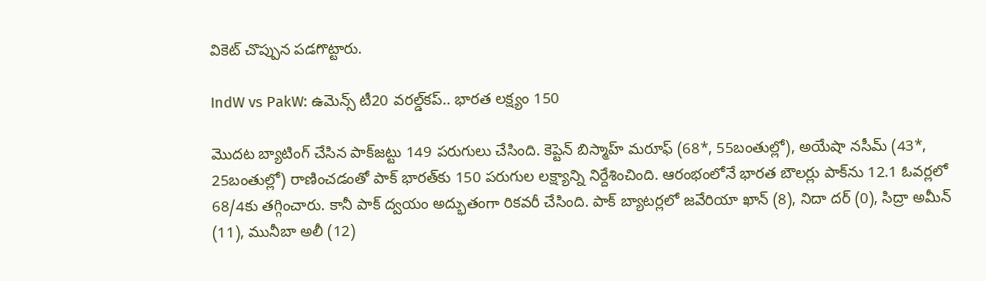వికెట్ చొప్పున పడగొట్టారు.

IndW vs PakW: ఉమెన్స్ టీ20 వరల్డ్‌కప్.. భారత లక్ష్యం 150

మొదట బ్యాటింగ్ చేసిన పాక్‌జట్టు 149 పరుగులు చేసింది. కెప్టెన్ బిస్మాహ్ మరూఫ్ (68*, 55బంతుల్లో), అయేషా నసీమ్ (43*, 25బంతుల్లో) రాణించడంతో పాక్ భారత్‌కు 150 పరుగుల లక్ష్యాన్ని నిర్దేశించింది. ఆరంభంలోనే భారత బౌలర్లు పాక్‌ను 12.1 ఓవర్లలో 68/4కు తగ్గించారు. కానీ పాక్ ద్వయం అద్భుతంగా రికవరీ చేసింది. పాక్‌ బ్యాటర్లలో జవేరియా ఖాన్‌ (8), నిదా దర్‌ (0), సిద్రా అమీన్‌ (11), మునీబా అలీ (12)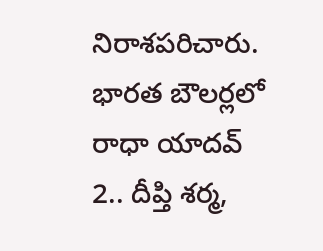నిరాశపరిచారు. భారత బౌలర్లలో రాధా యాదవ్‌ 2.. దీప్తి శర్మ,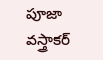పూజా వస్త్రాకర్‌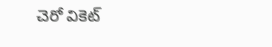చెరో వికెట్‌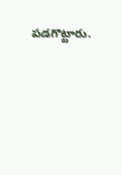పడగొట్టారు.